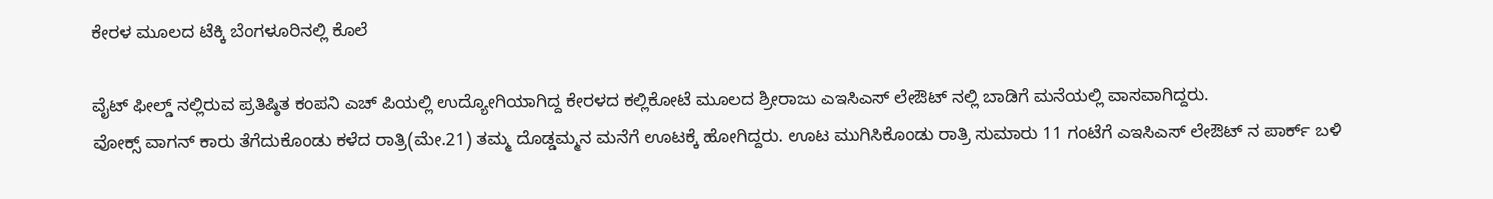ಕೇರಳ ಮೂಲದ ಟೆಕ್ಕಿ ಬೆಂಗಳೂರಿನಲ್ಲಿ ಕೊಲೆ

ವೈಟ್ ಫೀಲ್ಡ್ ನಲ್ಲಿರುವ ಪ್ರತಿಷ್ಠಿತ ಕಂಪನಿ ಎಚ್ ಪಿಯಲ್ಲಿ ಉದ್ಯೋಗಿಯಾಗಿದ್ದ ಕೇರಳದ ಕಲ್ಲಿಕೋಟೆ ಮೂಲದ ಶ್ರೀರಾಜು ಎಇಸಿಎಸ್ ಲೇಔಟ್ ನಲ್ಲಿ ಬಾಡಿಗೆ ಮನೆಯಲ್ಲಿ ವಾಸವಾಗಿದ್ದರು.
ವೋಕ್ಸ್ ವಾಗನ್ ಕಾರು ತೆಗೆದುಕೊಂಡು ಕಳೆದ ರಾತ್ರಿ(ಮೇ.21) ತಮ್ಮ ದೊಡ್ಡಮ್ಮನ ಮನೆಗೆ ಊಟಕ್ಕೆ ಹೋಗಿದ್ದರು. ಊಟ ಮುಗಿಸಿಕೊಂಡು ರಾತ್ರಿ ಸುಮಾರು 11 ಗಂಟೆಗೆ ಎಇಸಿಎಸ್ ಲೇಔಟ್ ನ ಪಾರ್ಕ್ ಬಳಿ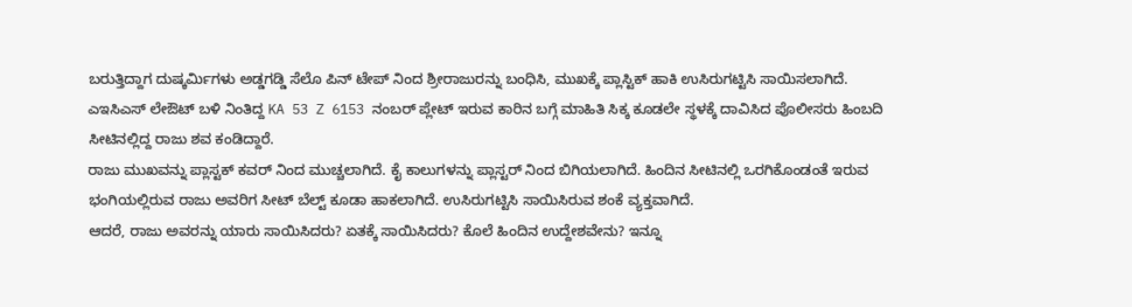ಬರುತ್ತಿದ್ದಾಗ ದುಷ್ಕರ್ಮಿಗಳು ಅಡ್ಡಗಡ್ಡಿ ಸೆಲೊ ಪಿನ್ ಟೇಪ್ ನಿಂದ ಶ್ರೀರಾಜುರನ್ನು ಬಂಧಿಸಿ, ಮುಖಕ್ಕೆ ಪ್ಲಾಸ್ಟಿಕ್ ಹಾಕಿ ಉಸಿರುಗಟ್ಟಿಸಿ ಸಾಯಿಸಲಾಗಿದೆ.
ಎಇಸಿಎಸ್ ಲೇಔಟ್ ಬಳಿ ನಿಂತಿದ್ದ KA 53 Z 6153 ನಂಬರ್ ಪ್ಲೇಟ್ ಇರುವ ಕಾರಿನ ಬಗ್ಗೆ ಮಾಹಿತಿ ಸಿಕ್ಕ ಕೂಡಲೇ ಸ್ಥಳಕ್ಕೆ ದಾವಿಸಿದ ಪೊಲೀಸರು ಹಿಂಬದಿ ಸೀಟಿನಲ್ಲಿದ್ದ ರಾಜು ಶವ ಕಂಡಿದ್ದಾರೆ.
ರಾಜು ಮುಖವನ್ನು ಪ್ಲಾಸ್ಟಕ್ ಕವರ್ ನಿಂದ ಮುಚ್ಚಲಾಗಿದೆ. ಕೈ ಕಾಲುಗಳನ್ನು ಪ್ಲಾಸ್ಟರ್ ನಿಂದ ಬಿಗಿಯಲಾಗಿದೆ. ಹಿಂದಿನ ಸೀಟಿನಲ್ಲಿ ಒರಗಿಕೊಂಡಂತೆ ಇರುವ ಭಂಗಿಯಲ್ಲಿರುವ ರಾಜು ಅವರಿಗ ಸೀಟ್ ಬೆಲ್ಟ್ ಕೂಡಾ ಹಾಕಲಾಗಿದೆ. ಉಸಿರುಗಟ್ಟಿಸಿ ಸಾಯಿಸಿರುವ ಶಂಕೆ ವ್ಯಕ್ತವಾಗಿದೆ.
ಆದರೆ, ರಾಜು ಅವರನ್ನು ಯಾರು ಸಾಯಿಸಿದರು? ಏತಕ್ಕೆ ಸಾಯಿಸಿದರು? ಕೊಲೆ ಹಿಂದಿನ ಉದ್ದೇಶವೇನು? ಇನ್ನೂ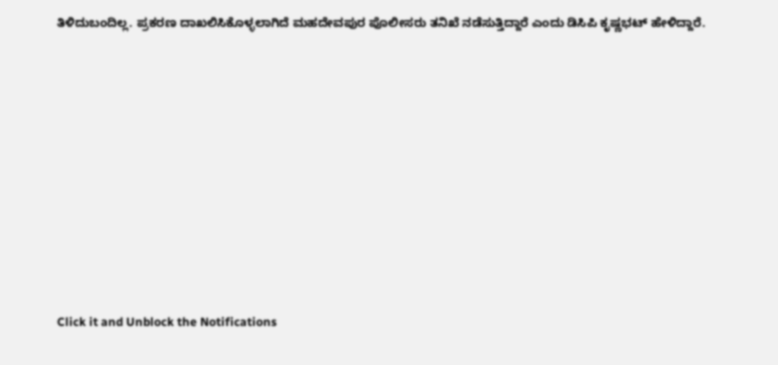ತಿಳಿದುಬಂದಿಲ್ಲ. ಪ್ರಕರಣ ದಾಖಲಿಸಿಕೊಳ್ಳಲಾಗಿದೆ ಮಹದೇವಪುರ ಪೊಲೀಸರು ತನಿಖೆ ನಡೆಸುತ್ತಿದ್ದಾರೆ ಎಂದು ಡಿಸಿಪಿ ಕೃಷ್ಣಭಟ್ ಹೇಳಿದ್ದಾರೆ.












Click it and Unblock the Notifications